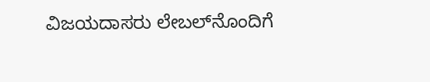ವಿಜಯದಾಸರು ಲೇಬಲ್‌ನೊಂದಿಗೆ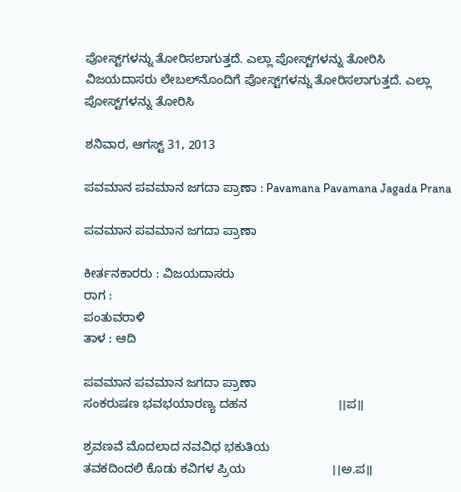ಪೋಸ್ಟ್‌ಗಳನ್ನು ತೋರಿಸಲಾಗುತ್ತದೆ. ಎಲ್ಲಾ ಪೋಸ್ಟ್‌ಗಳನ್ನು ತೋರಿಸಿ
ವಿಜಯದಾಸರು ಲೇಬಲ್‌ನೊಂದಿಗೆ ಪೋಸ್ಟ್‌ಗಳನ್ನು ತೋರಿಸಲಾಗುತ್ತದೆ. ಎಲ್ಲಾ ಪೋಸ್ಟ್‌ಗಳನ್ನು ತೋರಿಸಿ

ಶನಿವಾರ, ಆಗಸ್ಟ್ 31, 2013

ಪವಮಾನ ಪವಮಾನ ಜಗದಾ ಪ್ರಾಣಾ : Pavamana Pavamana Jagada Prana

ಪವಮಾನ ಪವಮಾನ ಜಗದಾ ಪ್ರಾಣಾ

ಕೀರ್ತನಕಾರರು : ವಿಜಯದಾಸರು
ರಾಗ :
ಪಂತುವರಾಳಿ
ತಾಳ : ಆದಿ

ಪವಮಾನ ಪವಮಾನ ಜಗದಾ ಪ್ರಾಣಾ
ಸಂಕರುಷಣ ಭವಭಯಾರಣ್ಯ ದಹನ                          ।।ಪ॥

ಶ್ರವಣವೆ ಮೊದಲಾದ ನವವಿಧ ಭಕುತಿಯ
ತವಕದಿಂದಲಿ ಕೊಡು ಕವಿಗಳ ಪ್ರಿಯ                         ।।ಅ.ಪ॥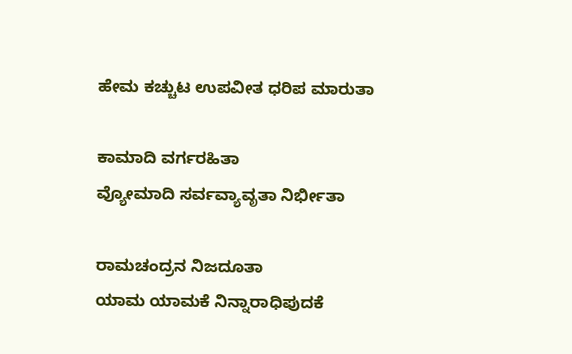ಹೇಮ ಕಚ್ಚುಟ ಉಪವೀತ ಧರಿಪ ಮಾರುತಾ

ಕಾಮಾದಿ ವರ್ಗರಹಿತಾ
ವ್ಯೋಮಾದಿ ಸರ್ವವ್ಯಾವೃತಾ ನಿರ್ಭೀತಾ

ರಾಮಚಂದ್ರನ ನಿಜದೂತಾ
ಯಾಮ ಯಾಮಕೆ ನಿನ್ನಾರಾಧಿಪುದಕೆ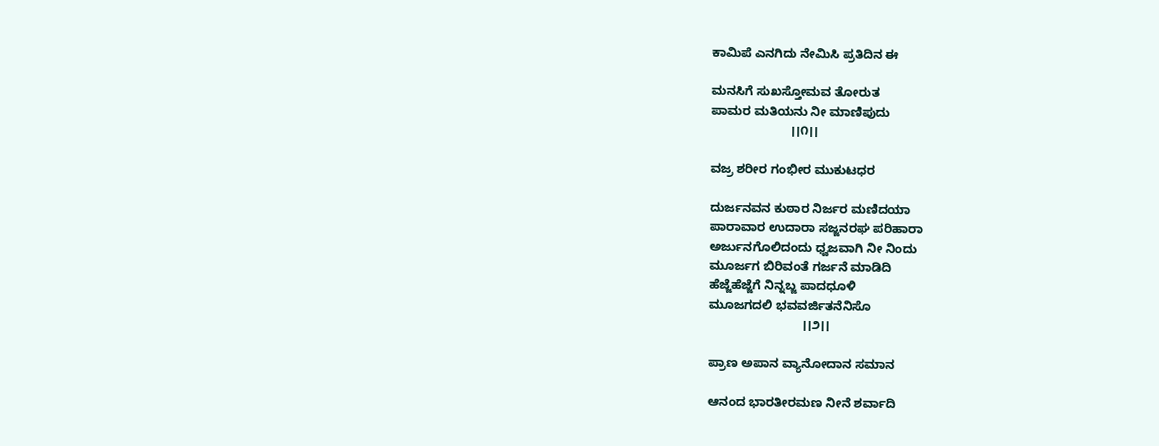ಕಾಮಿಪೆ ಎನಗಿದು ನೇಮಿಸಿ ಪ್ರತಿದಿನ ಈ

ಮನಸಿಗೆ ಸುಖಸ್ತೋಮವ ತೋರುತ
ಪಾಮರ ಮತಿಯನು ನೀ ಮಾಣಿಪುದು
                       ।।೧।।

ವಜ್ರ ಶರೀರ ಗಂಭೀರ ಮುಕುಟಧರ

ದುರ್ಜನವನ ಕುಠಾರ ನಿರ್ಜರ ಮಣಿದಯಾ
ಪಾರಾವಾರ ಉದಾರಾ ಸಜ್ಜನರಘ ಪರಿಹಾರಾ
ಅರ್ಜುನಗೊಲಿದಂದು ಧ್ವಜವಾಗಿ ನೀ ನಿಂದು
ಮೂರ್ಜಗ ಬಿರಿವಂತೆ ಗರ್ಜನೆ ಮಾಡಿದಿ
ಹೆಜ್ಜೆಹೆಜ್ಜೆಗೆ ನಿನ್ನಬ್ಜ ಪಾದಧೂಳಿ
ಮೂಜಗದಲಿ ಭವವರ್ಜಿತನೆನಿಸೊ
                           ।।೨।।

ಪ್ರಾಣ ಅಪಾನ ವ್ಯಾನೋದಾನ ಸಮಾನ

ಆನಂದ ಭಾರತೀರಮಣ ನೀನೆ ಶರ್ವಾದಿ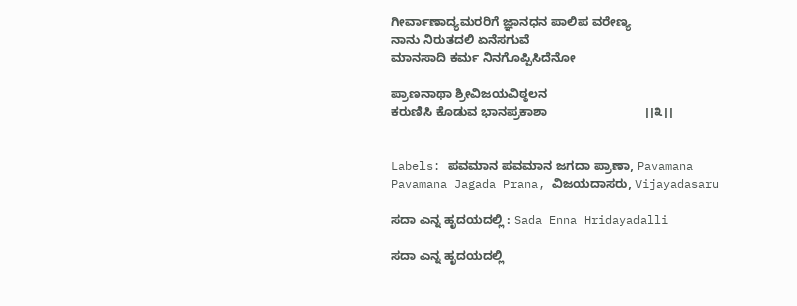ಗೀರ್ವಾಣಾದ್ಯಮರರಿಗೆ ಜ್ಞಾನಧನ ಪಾಲಿಪ ವರೇಣ್ಯ
ನಾನು ನಿರುತದಲಿ ಏನೆಸಗುವೆ
ಮಾನಸಾದಿ ಕರ್ಮ ನಿನಗೊಪ್ಪಿಸಿದೆನೋ

ಪ್ರಾಣನಾಥಾ ಶ್ರೀವಿಜಯವಿಠ್ಠಲನ
ಕರುಣಿಸಿ ಕೊಡುವ ಭಾನಪ್ರಕಾಶಾ                            ।।೩।।


Labels: ಪವಮಾನ ಪವಮಾನ ಜಗದಾ ಪ್ರಾಣಾ, Pavamana Pavamana Jagada Prana, ವಿಜಯದಾಸರು, Vijayadasaru

ಸದಾ ಎನ್ನ ಹೃದಯದಲ್ಲಿ : Sada Enna Hridayadalli

ಸದಾ ಎನ್ನ ಹೃದಯದಲ್ಲಿ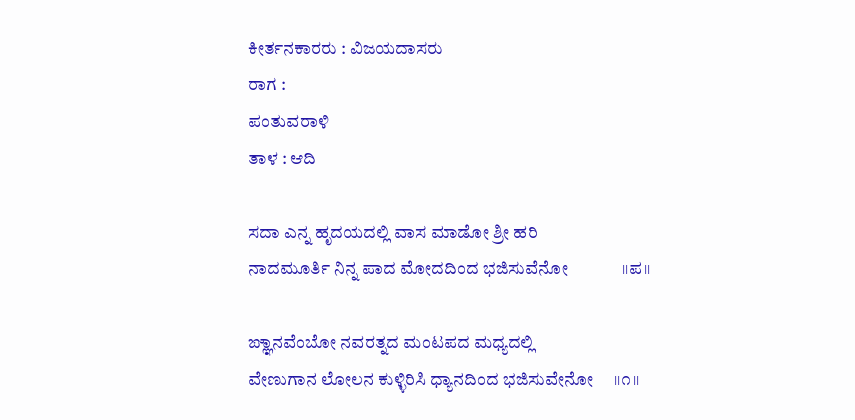ಕೀರ್ತನಕಾರರು : ವಿಜಯದಾಸರು
ರಾಗ :
ಪಂತುವರಾಳಿ
ತಾಳ : ಆದಿ

ಸದಾ ಎನ್ನ ಹೃದಯದಲ್ಲಿ ವಾಸ ಮಾಡೋ ಶ್ರೀ ಹರಿ
ನಾದಮೂರ್ತಿ ನಿನ್ನ ಪಾದ ಮೋದದಿಂದ ಭಜಿಸುವೆನೋ             ।।ಪ।।

ಙ್ಞಾನವೆಂಬೋ ನವರತ್ನದ ಮಂಟಪದ ಮಧ್ಯದಲ್ಲಿ
ವೇಣುಗಾನ ಲೋಲನ ಕುಳ್ಳಿರಿಸಿ ಧ್ಯಾನದಿಂದ ಭಜಿಸುವೇನೋ     ।।೧।।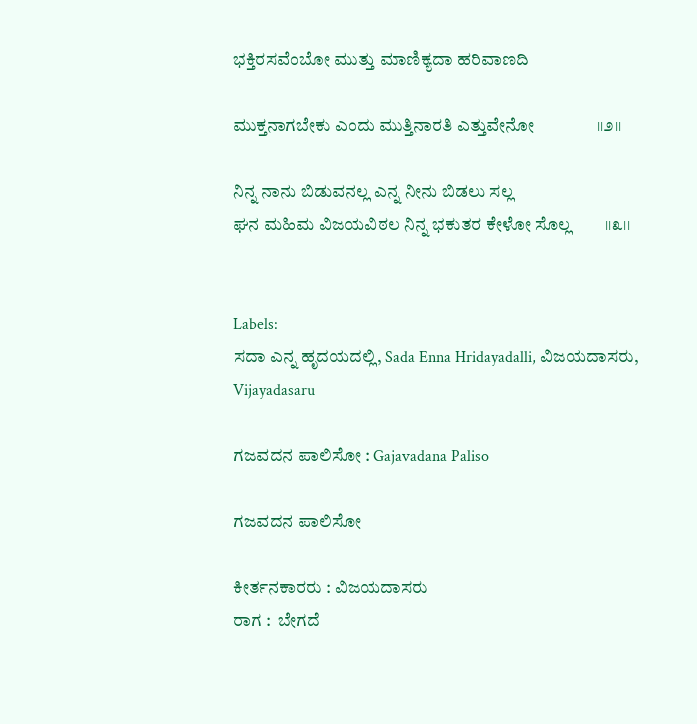ಭಕ್ತಿರಸವೆಂಬೋ ಮುತ್ತು ಮಾಣಿಕ್ಯದಾ ಹರಿವಾಣದಿ

ಮುಕ್ತನಾಗಬೇಕು ಎಂದು ಮುತ್ತಿನಾರತಿ ಎತ್ತುವೇನೋ               ।।೨।।

ನಿನ್ನ ನಾನು ಬಿಡುವನಲ್ಲ ಎನ್ನ ನೀನು ಬಿಡಲು ಸಲ್ಲ
ಘನ ಮಹಿಮ ವಿಜಯವಿಠಲ ನಿನ್ನ ಭಕುತರ ಕೇಳೋ ಸೊಲ್ಲ        ।।೩।।


Labels:
ಸದಾ ಎನ್ನ ಹೃದಯದಲ್ಲಿ, Sada Enna Hridayadalli, ವಿಜಯದಾಸರು, Vijayadasaru

ಗಜವದನ ಪಾಲಿಸೋ : Gajavadana Paliso

ಗಜವದನ ಪಾಲಿಸೋ

ಕೀರ್ತನಕಾರರು : ವಿಜಯದಾಸರು
ರಾಗ :  ಬೇಗದೆ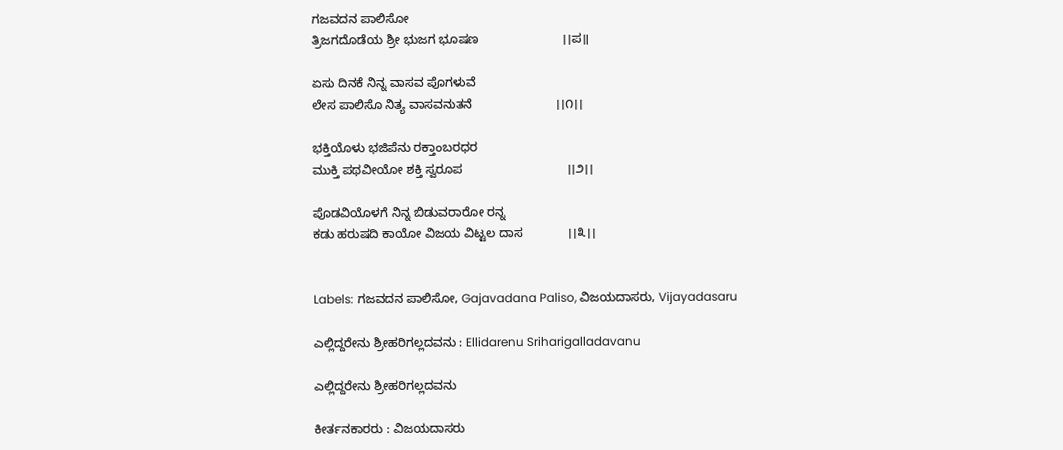ಗಜವದನ ಪಾಲಿಸೋ
ತ್ರಿಜಗದೊಡೆಯ ಶ್ರೀ ಭುಜಗ ಭೂಷಣ                        ।।ಪ॥

ಏಸು ದಿನಕೆ ನಿನ್ನ ವಾಸವ ಪೊಗಳುವೆ
ಲೇಸ ಪಾಲಿಸೊ ನಿತ್ಯ ವಾಸವನುತನೆ                        ।।೧।।

ಭಕ್ತಿಯೊಳು ಭಜಿಪೆನು ರಕ್ತಾಂಬರಧರ
ಮುಕ್ತಿ ಪಥವೀಯೋ ಶಕ್ತಿ ಸ್ವರೂಪ                              ।।೨।।

ಪೊಡವಿಯೊಳಗೆ ನಿನ್ನ ಬಿಡುವರಾರೋ ರನ್ನ
ಕಡು ಹರುಷದಿ ಕಾಯೋ ವಿಜಯ ವಿಟ್ಟಲ ದಾಸ             ।।೩।।


Labels: ಗಜವದನ ಪಾಲಿಸೋ, Gajavadana Paliso, ವಿಜಯದಾಸರು, Vijayadasaru

ಎಲ್ಲಿದ್ದರೇನು ಶ್ರೀಹರಿಗಲ್ಲದವನು : Ellidarenu Sriharigalladavanu

ಎಲ್ಲಿದ್ದರೇನು ಶ್ರೀಹರಿಗಲ್ಲದವನು

ಕೀರ್ತನಕಾರರು : ವಿಜಯದಾಸರು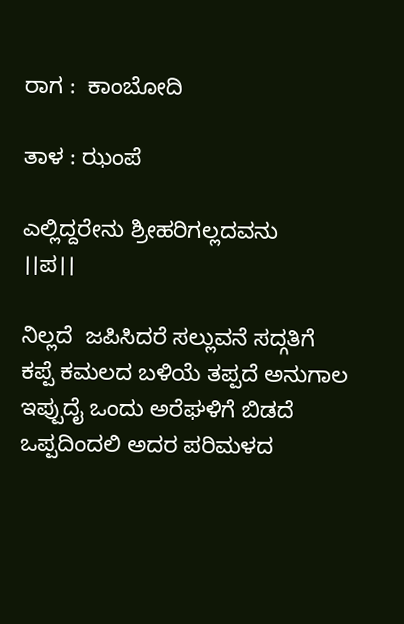ರಾಗ :  ಕಾಂಬೋದಿ

ತಾಳ : ಝಂಪೆ

ಎಲ್ಲಿದ್ದರೇನು ಶ್ರೀಹರಿಗಲ್ಲದವನು                           ।।ಪ।।

ನಿಲ್ಲದೆ  ಜಪಿಸಿದರೆ ಸಲ್ಲುವನೆ ಸದ್ಗತಿಗೆ
ಕಪ್ಪೆ ಕಮಲದ ಬಳಿಯೆ ತಪ್ಪದೆ ಅನುಗಾಲ
ಇಪ್ಪುದೈ ಒಂದು ಅರೆಘಳಿಗೆ ಬಿಡದೆ
ಒಪ್ಪದಿಂದಲಿ ಅದರ ಪರಿಮಳದ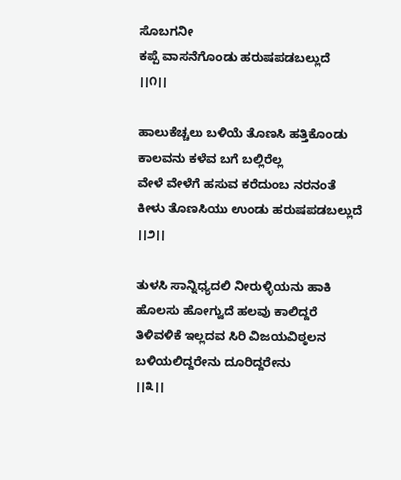ಸೊಬಗನೀ
ಕಪ್ಪೆ ವಾಸನೆಗೊಂಡು ಹರುಷಪಡಬಲ್ಲುದೆ               ।।೧।।

ಹಾಲುಕೆಚ್ಚಲು ಬಳಿಯೆ ತೊಣಸಿ ಹತ್ತಿಕೊಂಡು
ಕಾಲವನು ಕಳೆವ ಬಗೆ ಬಲ್ಲಿರೆಲ್ಲ
ವೇಳೆ ವೇಳೆಗೆ ಹಸುವ ಕರೆದುಂಬ ನರನಂತೆ
ಕೀಳು ತೊಣಸಿಯು ಉಂಡು ಹರುಷಪಡಬಲ್ಲುದೆ       ।।೨।।

ತುಳಸಿ ಸಾನ್ನಿಧ್ಯದಲಿ ನೀರುಳ್ಳಿಯನು ಹಾಕಿ
ಹೊಲಸು ಹೋಗ್ವುದೆ ಹಲವು ಕಾಲಿದ್ದರೆ
ತಿಳಿವಳಿಕೆ ಇಲ್ಲದವ ಸಿರಿ ವಿಜಯವಿಠ್ಠಲನ
ಬಳಿಯಲಿದ್ದರೇನು ದೂರಿದ್ದರೇನು                         ।।೩।।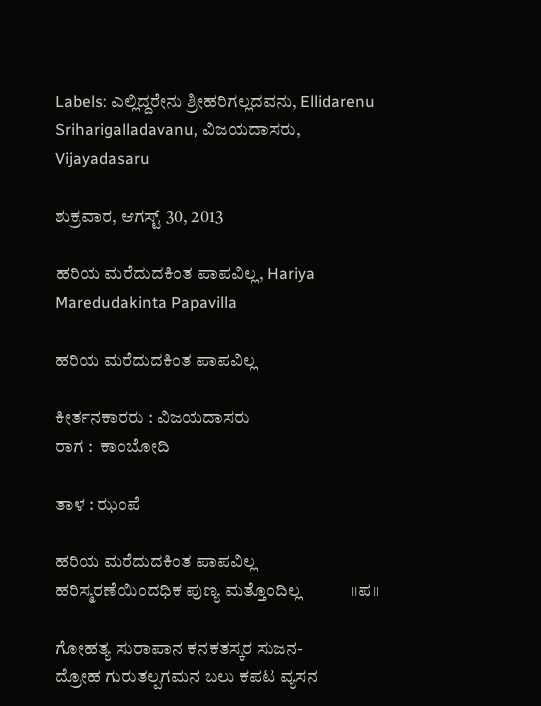Labels: ಎಲ್ಲಿದ್ದರೇನು ಶ್ರೀಹರಿಗಲ್ಲದವನು, Ellidarenu Sriharigalladavanu, ವಿಜಯದಾಸರು, Vijayadasaru

ಶುಕ್ರವಾರ, ಆಗಸ್ಟ್ 30, 2013

ಹರಿಯ ಮರೆದುದಕಿಂತ ಪಾಪವಿಲ್ಲ, Hariya Maredudakinta Papavilla

ಹರಿಯ ಮರೆದುದಕಿಂತ ಪಾಪವಿಲ್ಲ

ಕೀರ್ತನಕಾರರು : ವಿಜಯದಾಸರು
ರಾಗ :  ಕಾಂಬೋದಿ

ತಾಳ : ಝಂಪೆ

ಹರಿಯ ಮರೆದುದಕಿಂತ ಪಾಪವಿಲ್ಲ
ಹರಿಸ್ಮರಣೆಯಿಂದಧಿಕ ಪುಣ್ಯ ಮತ್ತೊಂದಿಲ್ಲ            ।।ಪ॥

ಗೋಹತ್ಯ ಸುರಾಪಾನ ಕನಕತಸ್ಕರ ಸುಜನ-
ದ್ರೋಹ ಗುರುತಲ್ಪಗಮನ ಬಲು ಕಪಟ ವ್ಯಸನ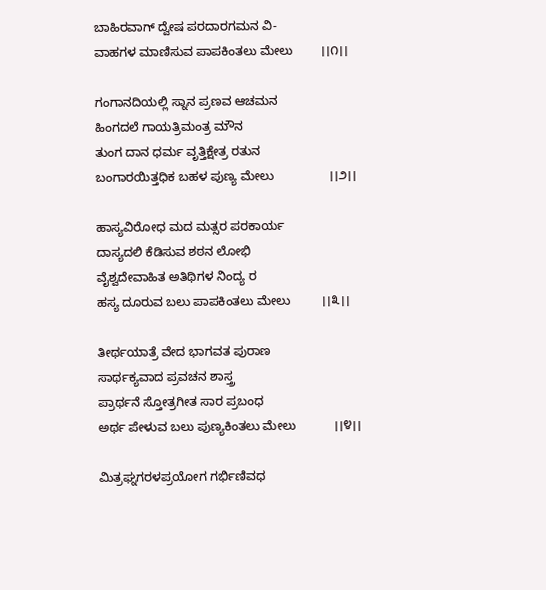ಬಾಹಿರವಾಗ್ ದ್ವೇಷ ಪರದಾರಗಮನ ವಿ-
ವಾಹಗಳ ಮಾಣಿಸುವ ಪಾಪಕಿಂತಲು ಮೇಲು        ।।೧।।

ಗಂಗಾನದಿಯಲ್ಲಿ ಸ್ನಾನ ಪ್ರಣವ ಆಚಮನ
ಹಿಂಗದಲೆ ಗಾಯತ್ರಿಮಂತ್ರ ಮೌನ
ತುಂಗ ದಾನ ಧರ್ಮ ವೃತ್ತಿಕ್ಷೇತ್ರ ರತುನ
ಬಂಗಾರಯಿತ್ತಧಿಕ ಬಹಳ ಪುಣ್ಯ ಮೇಲು                ।।೨।।

ಹಾಸ್ಯವಿರೋಧ ಮದ ಮತ್ಸರ ಪರಕಾರ್ಯ
ದಾಸ್ಯದಲಿ ಕೆಡಿಸುವ ಶಠನ ಲೋಭಿ
ವೈಶ್ವದೇವಾಹಿತ ಅತಿಥಿಗಳ ನಿಂದ್ಯ ರ
ಹಸ್ಯ ದೂರುವ ಬಲು ಪಾಪಕಿಂತಲು ಮೇಲು         ।।೩।।

ತೀರ್ಥಯಾತ್ರೆ ವೇದ ಭಾಗವತ ಪುರಾಣ
ಸಾರ್ಥಕ್ಯವಾದ ಪ್ರವಚನ ಶಾಸ್ತ್ರ
ಪ್ರಾರ್ಥನೆ ಸ್ತೋತ್ರಗೀತ ಸಾರ ಪ್ರಬಂಧ
ಅರ್ಥ ಪೇಳುವ ಬಲು ಪುಣ್ಯಕಿಂತಲು ಮೇಲು           ।।೪।।

ಮಿತ್ರಘ್ನಗರಳಪ್ರಯೋಗ ಗರ್ಭಿಣಿವಧ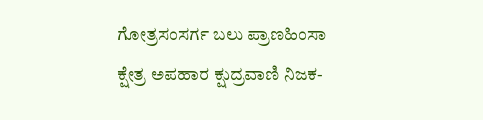ಗೋತ್ರಸಂಸರ್ಗ ಬಲು ಪ್ರಾಣಹಿಂಸಾ
ಕ್ಷೇತ್ರ ಅಪಹಾರ ಕ್ಷುದ್ರವಾಣಿ ನಿಜಕ-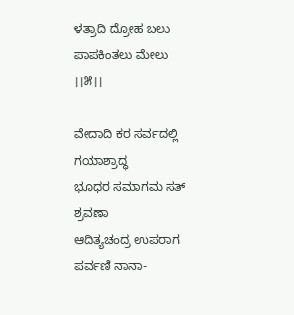ಳತ್ರಾದಿ ದ್ರೋಹ ಬಲು ಪಾಪಕಿಂತಲು ಮೇಲು        ।।೫।।

ವೇದಾದಿ ಕರ ಸರ್ವದಲ್ಲಿ ಗಯಾಶ್ರಾದ್ಧ
ಭೂಧರ ಸಮಾಗಮ ಸತ್ ಶ್ರವಣಾ
ಆದಿತ್ಯಚಂದ್ರ ಉಪರಾಗ ಪರ್ವಣಿ ನಾನಾ-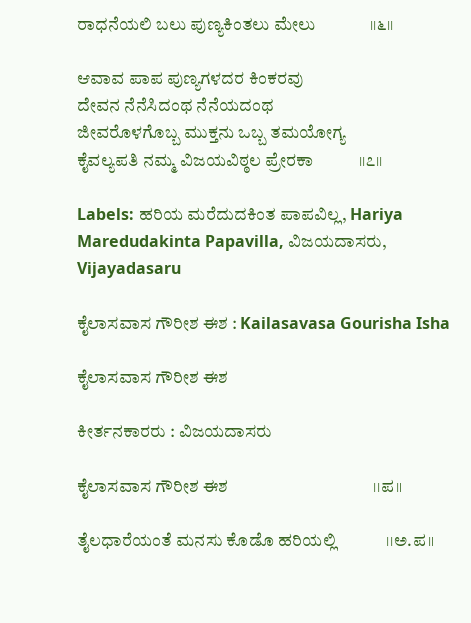ರಾಧನೆಯಲಿ ಬಲು ಪುಣ್ಯಕಿಂತಲು ಮೇಲು             ।।೬।।

ಆವಾವ ಪಾಪ ಪುಣ್ಯಗಳದರ ಕಿಂಕರವು
ದೇವನ ನೆನೆಸಿದಂಥ ನೆನೆಯದಂಥ
ಜೀವರೊಳಗೊಬ್ಬ ಮುಕ್ತನು ಒಬ್ಬ ತಮಯೋಗ್ಯ
ಕೈವಲ್ಯಪತಿ ನಮ್ಮ ವಿಜಯವಿಠ್ಠಲ ಪ್ರೇರಕಾ           ।।೭।।

Labels: ಹರಿಯ ಮರೆದುದಕಿಂತ ಪಾಪವಿಲ್ಲ, Hariya Maredudakinta Papavilla, ವಿಜಯದಾಸರು, Vijayadasaru

ಕೈಲಾಸವಾಸ ಗೌರೀಶ ಈಶ : Kailasavasa Gourisha Isha

ಕೈಲಾಸವಾಸ ಗೌರೀಶ ಈಶ

ಕೀರ್ತನಕಾರರು : ವಿಜಯದಾಸರು

ಕೈಲಾಸವಾಸ ಗೌರೀಶ ಈಶ                                   ।।ಪ॥

ತೈಲಧಾರೆಯಂತೆ ಮನಸು ಕೊಡೊ ಹರಿಯಲ್ಲಿ            ।।ಅ.ಪ॥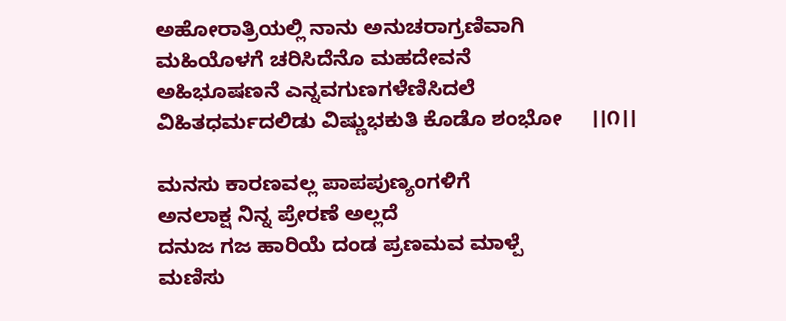ಅಹೋರಾತ್ರಿಯಲ್ಲಿ ನಾನು ಅನುಚರಾಗ್ರಣಿವಾಗಿ
ಮಹಿಯೊಳಗೆ ಚರಿಸಿದೆನೊ ಮಹದೇವನೆ
ಅಹಿಭೂಷಣನೆ ಎನ್ನವಗುಣಗಳೆಣಿಸಿದಲೆ
ವಿಹಿತಧರ್ಮದಲಿಡು ವಿಷ್ಣುಭಕುತಿ ಕೊಡೊ ಶಂಭೋ     ।।೧।।

ಮನಸು ಕಾರಣವಲ್ಲ ಪಾಪಪುಣ್ಯಂಗಳಿಗೆ
ಅನಲಾಕ್ಷ ನಿನ್ನ ಪ್ರೇರಣೆ ಅಲ್ಲದೆ
ದನುಜ ಗಜ ಹಾರಿಯೆ ದಂಡ ಪ್ರಣಮವ ಮಾಳ್ಪೆ
ಮಣಿಸು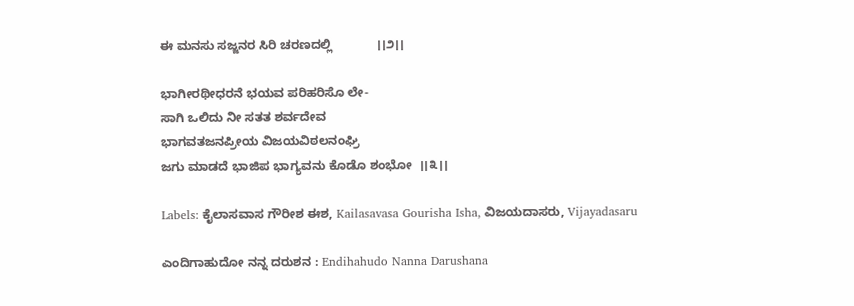ಈ ಮನಸು ಸಜ್ಜನರ ಸಿರಿ ಚರಣದಲ್ಲಿ             ।।೨।।

ಭಾಗೀರಥೀಧರನೆ ಭಯವ ಪರಿಹರಿಸೊ ಲೇ-
ಸಾಗಿ ಒಲಿದು ನೀ ಸತತ ಶರ್ವದೇವ
ಭಾಗವತಜನಪ್ರೀಯ ವಿಜಯವಿಠಲನಂಘ್ರಿ
ಜಗು ಮಾಡದೆ ಭಾಜಿಪ ಭಾಗ್ಯವನು ಕೊಡೊ ಶಂಭೋ  ।।೩।।

Labels: ಕೈಲಾಸವಾಸ ಗೌರೀಶ ಈಶ, Kailasavasa Gourisha Isha, ವಿಜಯದಾಸರು, Vijayadasaru

ಎಂದಿಗಾಹುದೋ ನನ್ನ ದರುಶನ : Endihahudo Nanna Darushana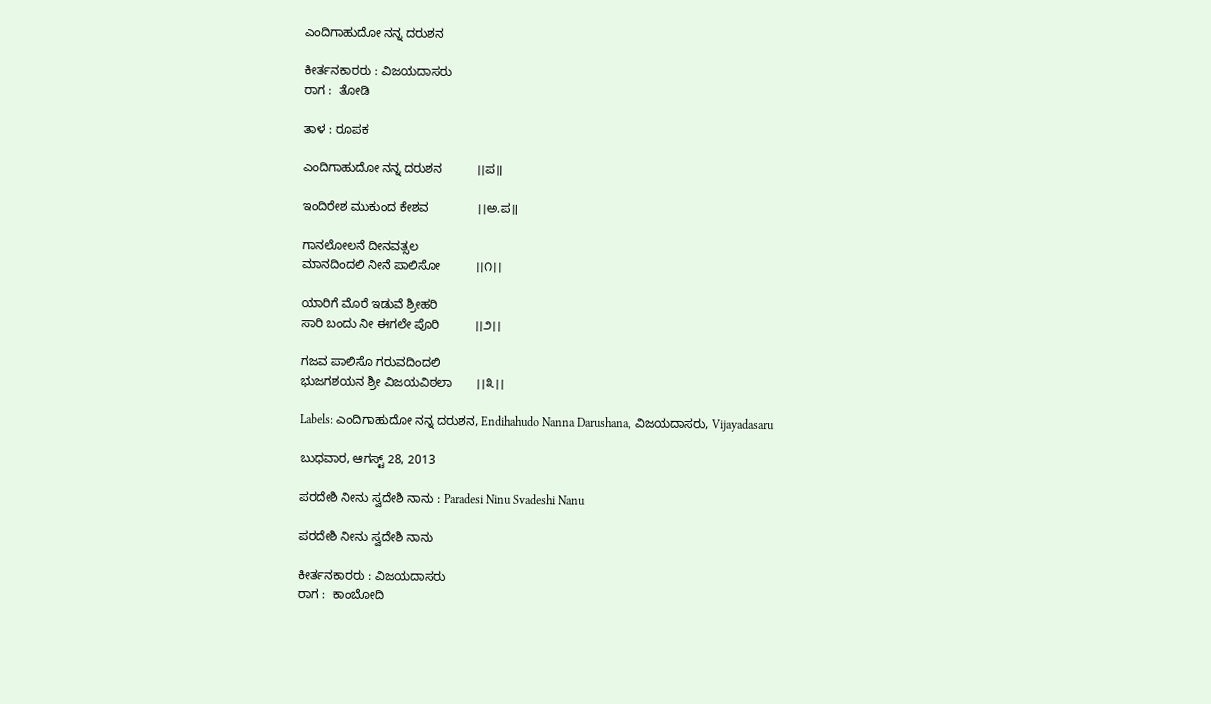ಎಂದಿಗಾಹುದೋ ನನ್ನ ದರುಶನ

ಕೀರ್ತನಕಾರರು : ವಿಜಯದಾಸರು
ರಾಗ :  ತೋಡಿ

ತಾಳ : ರೂಪಕ

ಎಂದಿಗಾಹುದೋ ನನ್ನ ದರುಶನ          ।।ಪ॥

ಇಂದಿರೇಶ ಮುಕುಂದ ಕೇಶವ              ।।ಅ.ಪ॥

ಗಾನಲೋಲನೆ ದೀನವತ್ಸಲ
ಮಾನದಿಂದಲಿ ನೀನೆ ಪಾಲಿಸೋ          ।।೧।।

ಯಾರಿಗೆ ಮೊರೆ ಇಡುವೆ ಶ್ರೀಹರಿ
ಸಾರಿ ಬಂದು ನೀ ಈಗಲೇ ಪೊರಿ          ।।೨।।

ಗಜವ ಪಾಲಿಸೊ ಗರುವದಿಂದಲಿ
ಭುಜಗಶಯನ ಶ್ರೀ ವಿಜಯವಿಠಲಾ       ।।೩।।

Labels: ಎಂದಿಗಾಹುದೋ ನನ್ನ ದರುಶನ, Endihahudo Nanna Darushana, ವಿಜಯದಾಸರು, Vijayadasaru

ಬುಧವಾರ, ಆಗಸ್ಟ್ 28, 2013

ಪರದೇಶಿ ನೀನು ಸ್ವದೇಶಿ ನಾನು : Paradesi Ninu Svadeshi Nanu

ಪರದೇಶಿ ನೀನು ಸ್ವದೇಶಿ ನಾನು

ಕೀರ್ತನಕಾರರು : ವಿಜಯದಾಸರು
ರಾಗ :  ಕಾಂಬೋದಿ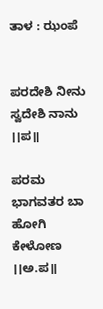ತಾಳ : ಝಂಪೆ


ಪರದೇಶಿ ನೀನು ಸ್ವದೇಶಿ ನಾನು                                    ।।ಪ॥

ಪರಮ ಭಾಗವತರ ಬಾ ಹೋಗಿ ಕೇಳೋಣ                      ।।ಅ.ಪ॥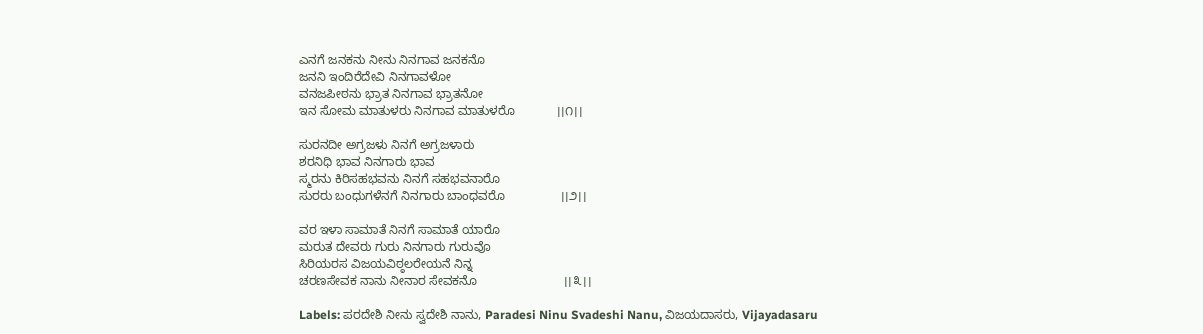ಎನಗೆ ಜನಕನು ನೀನು ನಿನಗಾವ ಜನಕನೊ
ಜನನಿ ಇಂದಿರೆದೇವಿ ನಿನಗಾವಳೋ
ವನಜಪೀಠನು ಭ್ರಾತ ನಿನಗಾವ ಭ್ರಾತನೋ
ಇನ ಸೋಮ ಮಾತುಳರು ನಿನಗಾವ ಮಾತುಳರೊ            ।।೧।।

ಸುರನದೀ ಅಗ್ರಜಳು ನಿನಗೆ ಅಗ್ರಜಳಾರು
ಶರನಿಧಿ ಭಾವ ನಿನಗಾರು ಭಾವ
ಸ್ಮರನು ಕಿರಿಸಹಭವನು ನಿನಗೆ ಸಹಭವನಾರೊ
ಸುರರು ಬಂಧುಗಳೆನಗೆ ನಿನಗಾರು ಬಾಂಧವರೊ                ।।೨।।

ವರ ಇಳಾ ಸಾಮಾತೆ ನಿನಗೆ ಸಾಮಾತೆ ಯಾರೊ
ಮರುತ ದೇವರು ಗುರು ನಿನಗಾರು ಗುರುವೊ
ಸಿರಿಯರಸ ವಿಜಯವಿಠ್ಠಲರೇಯನೆ ನಿನ್ನ
ಚರಣಸೇವಕ ನಾನು ನೀನಾರ ಸೇವಕನೊ                         ।।೩।।

Labels: ಪರದೇಶಿ ನೀನು ಸ್ವದೇಶಿ ನಾನು, Paradesi Ninu Svadeshi Nanu, ವಿಜಯದಾಸರು, Vijayadasaru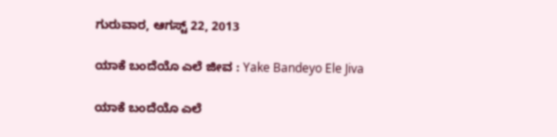ಗುರುವಾರ, ಆಗಸ್ಟ್ 22, 2013

ಯಾಕೆ ಬಂದೆಯೊ ಎಲೆ ಜೀವ : Yake Bandeyo Ele Jiva

ಯಾಕೆ ಬಂದೆಯೊ ಎಲೆ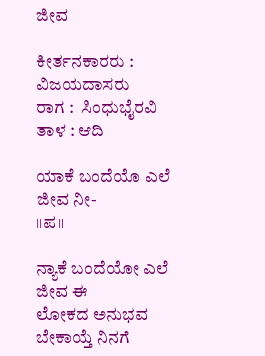ಜೀವ

ಕೀರ್ತನಕಾರರು : ವಿಜಯದಾಸರು
ರಾಗ :  ಸಿಂಧುಭೈರವಿ
ತಾಳ : ಆದಿ

ಯಾಕೆ ಬಂದೆಯೊ ಎಲೆ ಜೀವ ನೀ-                        ।।ಪ॥

ನ್ಯಾಕೆ ಬಂದೆಯೋ ಎಲೆ ಜೀವ ಈ
ಲೋಕದ ಅನುಭವ ಬೇಕಾಯ್ತೆ ನಿನಗೆ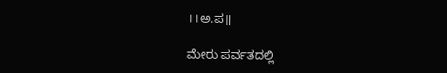।।ಅ.ಪ॥

ಮೇರು ಪರ್ವತದಲ್ಲಿ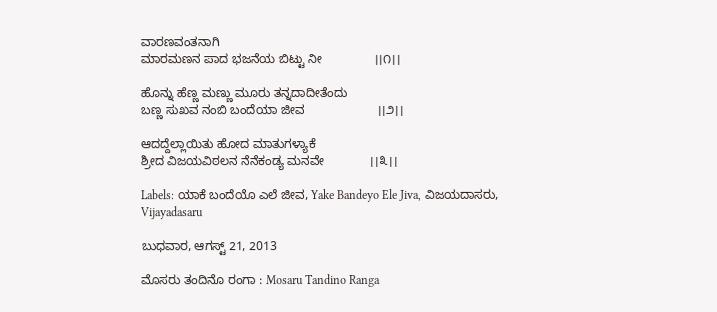ವಾರಣವಂತನಾಗಿ
ಮಾರಮಣನ ಪಾದ ಭಜನೆಯ ಬಿಟ್ಟು ನೀ               ।।೧।।

ಹೊನ್ನು ಹೆಣ್ಣ ಮಣ್ಣು ಮೂರು ತನ್ನದಾದೀತೆಂದು
ಬಣ್ಣ ಸುಖವ ನಂಬಿ ಬಂದೆಯಾ ಜೀವ                     ।।೨।।

ಆದದ್ದೆಲ್ಲಾಯಿತು ಹೋದ ಮಾತುಗಳ್ಯಾಕೆ
ಶ್ರೀದ ವಿಜಯವಿಠಲನ ನೆನೆಕಂಡ್ಯ ಮನವೇ             ।।೩।।

Labels: ಯಾಕೆ ಬಂದೆಯೊ ಎಲೆ ಜೀವ, Yake Bandeyo Ele Jiva, ವಿಜಯದಾಸರು, Vijayadasaru

ಬುಧವಾರ, ಆಗಸ್ಟ್ 21, 2013

ಮೊಸರು ತಂದಿನೊ ರಂಗಾ : Mosaru Tandino Ranga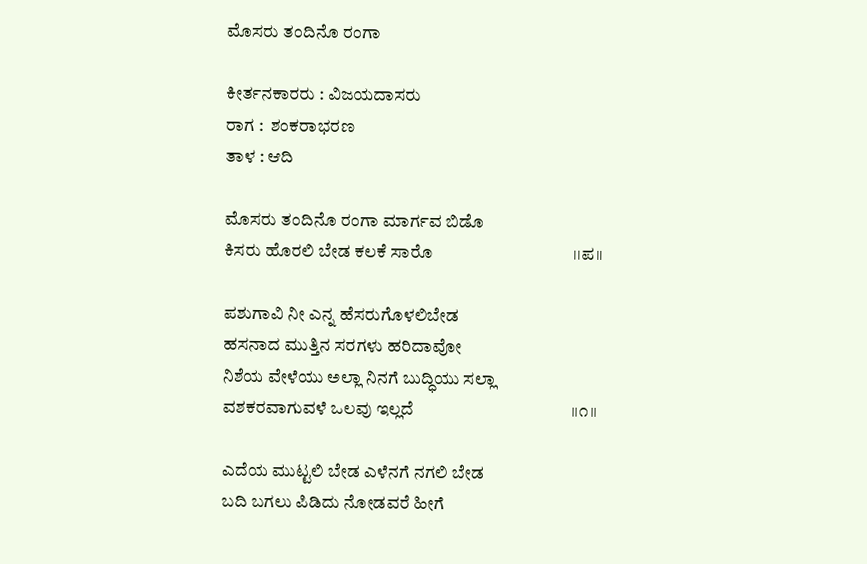ಮೊಸರು ತಂದಿನೊ ರಂಗಾ

ಕೀರ್ತನಕಾರರು : ವಿಜಯದಾಸರು
ರಾಗ :  ಶಂಕರಾಭರಣ
ತಾಳ : ಆದಿ

ಮೊಸರು ತಂದಿನೊ ರಂಗಾ ಮಾರ್ಗವ ಬಿಡೊ
ಕಿಸರು ಹೊರಲಿ ಬೇಡ ಕಲಕೆ ಸಾರೊ                                  ।।ಪ॥

ಪಶುಗಾವಿ ನೀ ಎನ್ನ ಹೆಸರುಗೊಳಲಿಬೇಡ
ಹಸನಾದ ಮುತ್ತಿನ ಸರಗಳು ಹರಿದಾವೋ
ನಿಶೆಯ ವೇಳೆಯು ಅಲ್ಲಾ ನಿನಗೆ ಬುದ್ಧಿಯು ಸಲ್ಲಾ
ವಶಕರವಾಗುವಳೆ ಒಲವು ಇಲ್ಲದೆ                                      ।।೧।।

ಎದೆಯ ಮುಟ್ಟಲಿ ಬೇಡ ಎಳೆನಗೆ ನಗಲಿ ಬೇಡ
ಬದಿ ಬಗಲು ಪಿಡಿದು ನೋಡವರೆ ಹೀಗೆ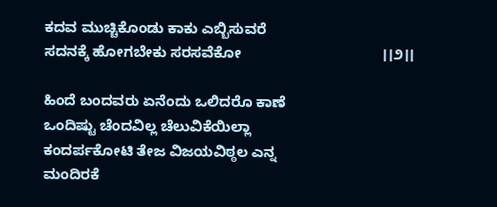ಕದವ ಮುಚ್ಚಿಕೊಂಡು ಕಾಕು ಎಬ್ಬಿಸುವರೆ
ಸದನಕ್ಕೆ ಹೋಗಬೇಕು ಸರಸವೆಕೋ                                   ।।೨।।

ಹಿಂದೆ ಬಂದವರು ಏನೆಂದು ಒಲಿದರೊ ಕಾಣೆ
ಒಂದಿಷ್ಟು ಚೆಂದವಿಲ್ಲ ಚೆಲುವಿಕೆಯಿಲ್ಲಾ
ಕಂದರ್ಪಕೋಟಿ ತೇಜ ವಿಜಯವಿಠ್ಠಲ ಎನ್ನ
ಮಂದಿರಕೆ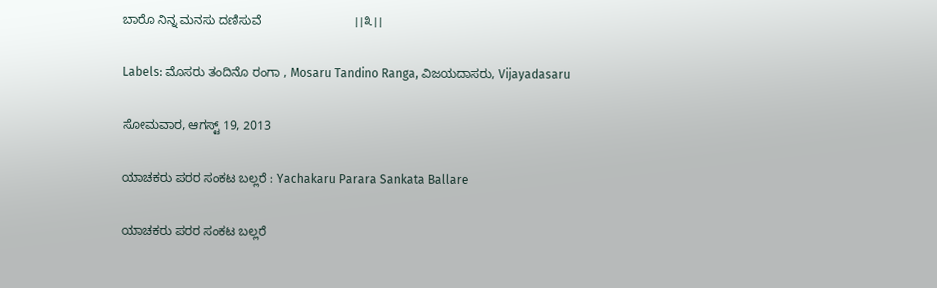ಬಾರೊ ನಿನ್ನ ಮನಸು ದಣಿಸುವೆ                           ।।೩।।

Labels: ಮೊಸರು ತಂದಿನೊ ರಂಗಾ , Mosaru Tandino Ranga, ವಿಜಯದಾಸರು, Vijayadasaru

ಸೋಮವಾರ, ಆಗಸ್ಟ್ 19, 2013

ಯಾಚಕರು ಪರರ ಸಂಕಟ ಬಲ್ಲರೆ : Yachakaru Parara Sankata Ballare

ಯಾಚಕರು ಪರರ ಸಂಕಟ ಬಲ್ಲರೆ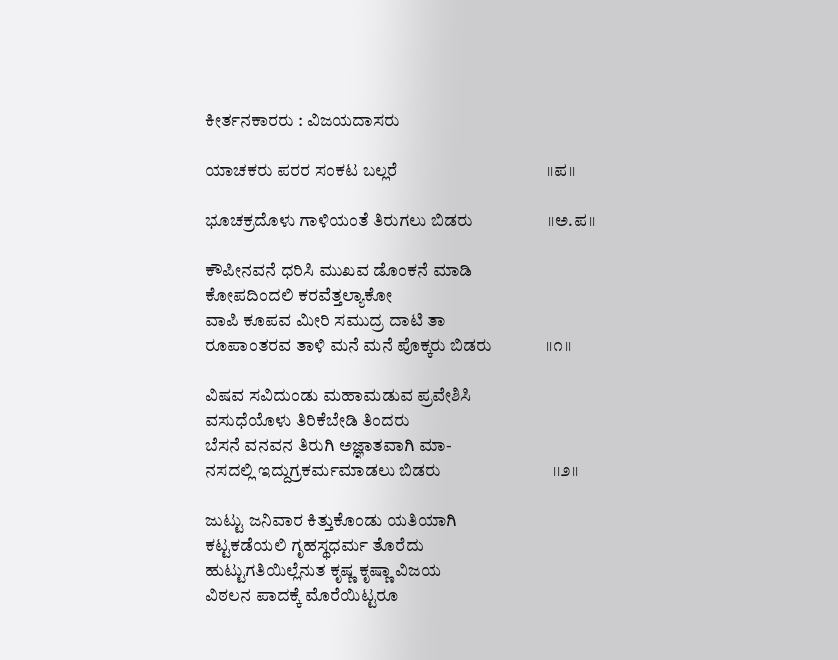ಕೀರ್ತನಕಾರರು : ವಿಜಯದಾಸರು

ಯಾಚಕರು ಪರರ ಸಂಕಟ ಬಲ್ಲರೆ                                    ।।ಪ।।

ಭೂಚಕ್ರದೊಳು ಗಾಳಿಯಂತೆ ತಿರುಗಲು ಬಿಡರು                  ।।ಅ.ಪ।।

ಕೌಪೀನವನೆ ಧರಿಸಿ ಮುಖವ ಡೊಂಕನೆ ಮಾಡಿ
ಕೋಪದಿಂದಲಿ ಕರವೆತ್ತಲ್ಯಾಕೋ
ವಾಪಿ ಕೂಪವ ಮೀರಿ ಸಮುದ್ರ ದಾಟಿ ತಾ
ರೂಪಾಂತರವ ತಾಳಿ ಮನೆ ಮನೆ ಪೊಕ್ಕರು ಬಿಡರು             ।।೧।।

ವಿಷವ ಸವಿದುಂಡು ಮಹಾಮಡುವ ಪ್ರವೇಶಿಸಿ
ವಸುಧೆಯೊಳು ತಿರಿಕೆಬೇಡಿ ತಿಂದರು
ಬೆಸನೆ ವನವನ ತಿರುಗಿ ಅಜ್ಞಾತವಾಗಿ ಮಾ-
ನಸದಲ್ಲಿ ಇದ್ದುಗ್ರಕರ್ಮಮಾಡಲು ಬಿಡರು                           ।।೨।।

ಜುಟ್ಟು ಜನಿವಾರ ಕಿತ್ತುಕೊಂಡು ಯತಿಯಾಗಿ
ಕಟ್ಟಕಡೆಯಲಿ ಗೃಹಸ್ಥಧರ್ಮ ತೊರೆದು
ಹುಟ್ಟುಗತಿಯಿಲ್ಲೆನುತ ಕೃಷ್ಣ ಕೃಷ್ಣಾ ವಿಜಯ
ವಿಠಲನ ಪಾದಕ್ಕೆ ಮೊರೆಯಿಟ್ಟರೂ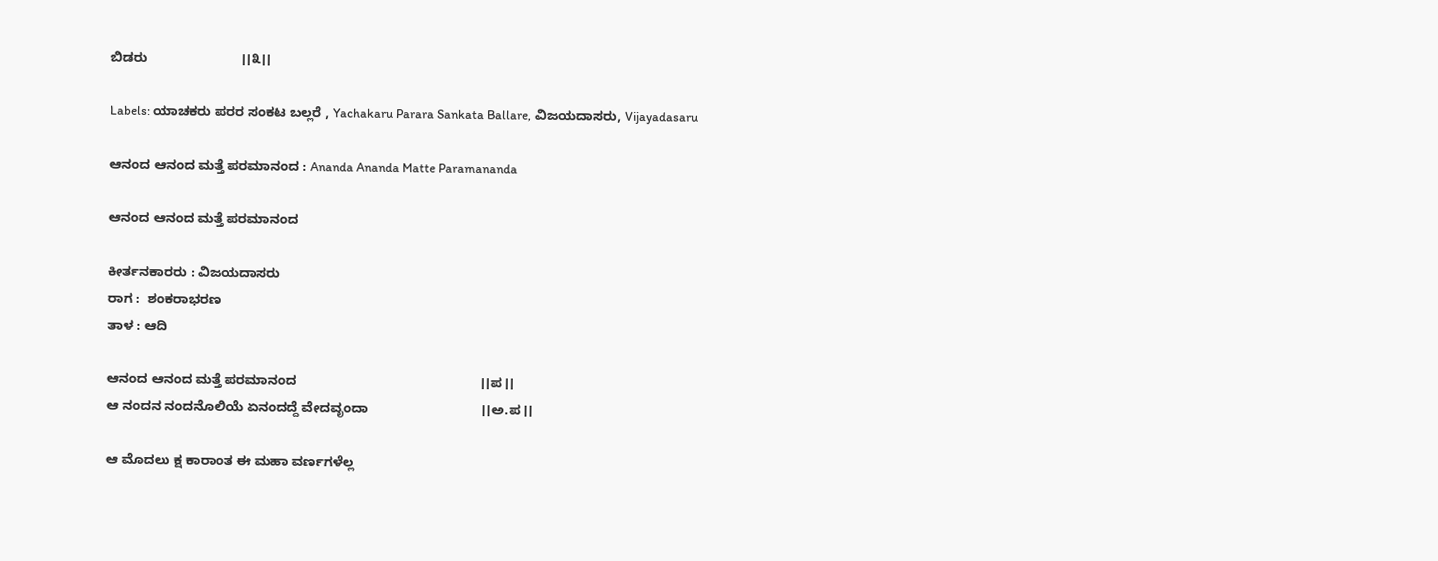ಬಿಡರು                         ।।೩।।

Labels: ಯಾಚಕರು ಪರರ ಸಂಕಟ ಬಲ್ಲರೆ , Yachakaru Parara Sankata Ballare, ವಿಜಯದಾಸರು, Vijayadasaru

ಆನಂದ ಆನಂದ ಮತ್ತೆ ಪರಮಾನಂದ : Ananda Ananda Matte Paramananda

ಆನಂದ ಆನಂದ ಮತ್ತೆ ಪರಮಾನಂದ

ಕೀರ್ತನಕಾರರು : ವಿಜಯದಾಸರು
ರಾಗ :  ಶಂಕರಾಭರಣ
ತಾಳ : ಆದಿ

ಆನಂದ ಆನಂದ ಮತ್ತೆ ಪರಮಾನಂದ                                                 ।।ಪ।।
ಆ ನಂದನ ನಂದನೊಲಿಯೆ ಏನಂದದ್ದೆ ವೇದವೃಂದಾ                              ।।ಅ.ಪ।।

ಆ ಮೊದಲು ಕ್ಷ ಕಾರಾಂತ ಈ ಮಹಾ ವರ್ಣಗಳೆಲ್ಲ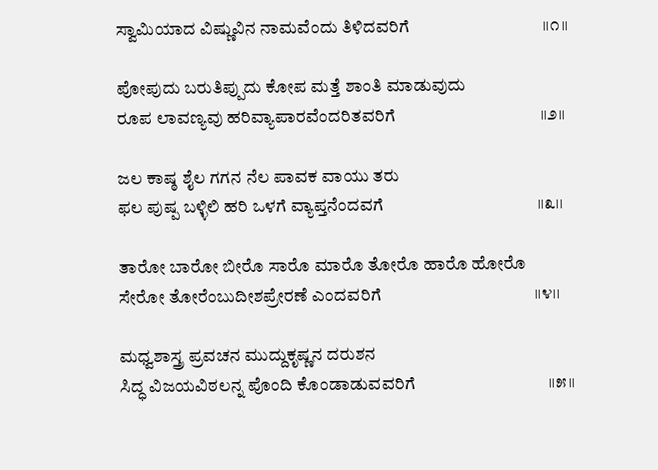ಸ್ವಾಮಿಯಾದ ವಿಷ್ಣುವಿನ ನಾಮವೆಂದು ತಿಳಿದವರಿಗೆ                                ।।೧।।

ಪೋಪುದು ಬರುತಿಪ್ಪುದು ಕೋಪ ಮತ್ತೆ ಶಾಂತಿ ಮಾಡುವುದು
ರೂಪ ಲಾವಣ್ಯವು ಹರಿವ್ಯಾಪಾರವೆಂದರಿತವರಿಗೆ                                   ।।೨।।

ಜಲ ಕಾಷ್ಠ ಶೈಲ ಗಗನ ನೆಲ ಪಾವಕ ವಾಯು ತರು
ಫಲ ಪುಷ್ಪ ಬಳ್ಳಿಲಿ ಹರಿ ಒಳಗೆ ವ್ಯಾಪ್ತನೆಂದವಗೆ                                     ।।೩।।

ತಾರೋ ಬಾರೋ ಬೀರೊ ಸಾರೊ ಮಾರೊ ತೋರೊ ಹಾರೊ ಹೋರೊ
ಸೇರೋ ತೋರೆಂಬುದೀಶಪ್ರೇರಣೆ ಎಂದವರಿಗೆ                                     ।।೪।।

ಮಧ್ವಶಾಸ್ತ್ರ ಪ್ರವಚನ ಮುದ್ದುಕೃಷ್ಣನ ದರುಶನ
ಸಿದ್ಧ ವಿಜಯವಿಠಲನ್ನ ಪೊಂದಿ ಕೊಂಡಾಡುವವರಿಗೆ                                ।।೫।।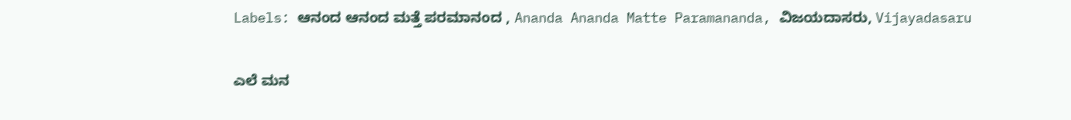Labels: ಆನಂದ ಆನಂದ ಮತ್ತೆ ಪರಮಾನಂದ , Ananda Ananda Matte Paramananda, ವಿಜಯದಾಸರು, Vijayadasaru

ಎಲೆ ಮನ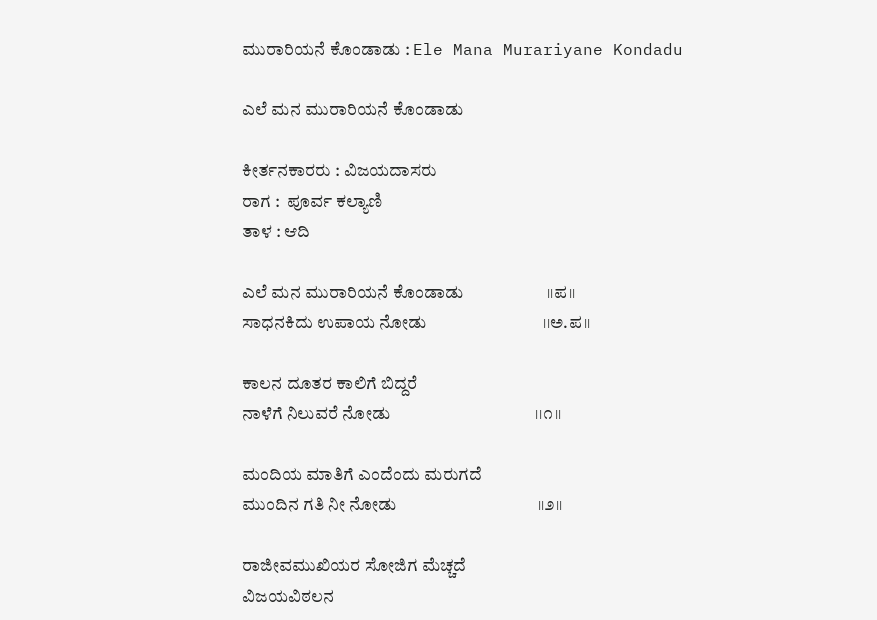ಮುರಾರಿಯನೆ ಕೊಂಡಾಡು : Ele Mana Murariyane Kondadu

ಎಲೆ ಮನ ಮುರಾರಿಯನೆ ಕೊಂಡಾಡು

ಕೀರ್ತನಕಾರರು : ವಿಜಯದಾಸರು
ರಾಗ :  ಪೂರ್ವ ಕಲ್ಯಾಣಿ
ತಾಳ : ಆದಿ

ಎಲೆ ಮನ ಮುರಾರಿಯನೆ ಕೊಂಡಾಡು                    ।।ಪ।।
ಸಾಧನಕಿದು ಉಪಾಯ ನೋಡು                            ।।ಅ.ಪ।।

ಕಾಲನ ದೂತರ ಕಾಲಿಗೆ ಬಿದ್ದರೆ
ನಾಳೆಗೆ ನಿಲುವರೆ ನೋಡು                                   ।।೧।।

ಮಂದಿಯ ಮಾತಿಗೆ ಎಂದೆಂದು ಮರುಗದೆ
ಮುಂದಿನ ಗತಿ ನೀ ನೋಡು                                  ।।೨।।

ರಾಜೀವಮುಖಿಯರ ಸೋಜಿಗ ಮೆಚ್ಚದೆ
ವಿಜಯವಿಠಲನ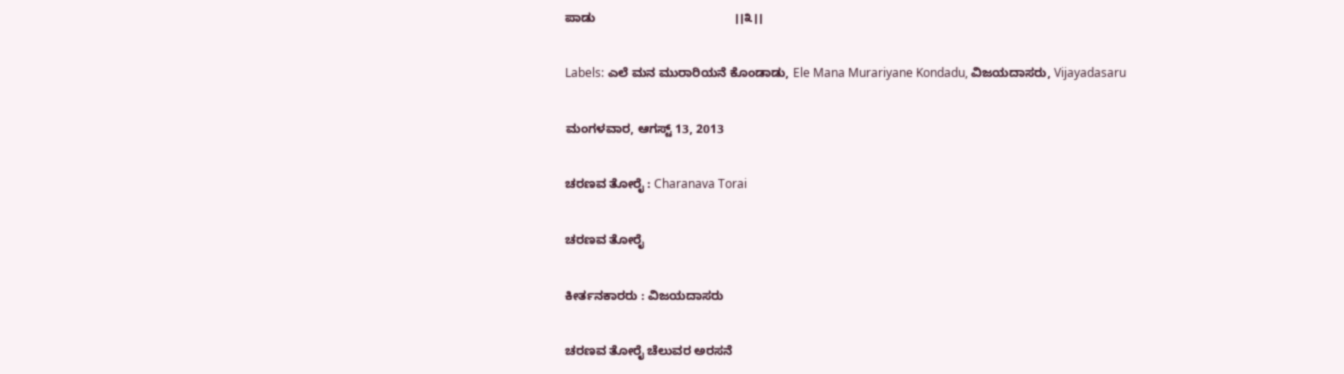ಪಾಡು                                        ।।೩।।

Labels: ಎಲೆ ಮನ ಮುರಾರಿಯನೆ ಕೊಂಡಾಡು, Ele Mana Murariyane Kondadu, ವಿಜಯದಾಸರು, Vijayadasaru

ಮಂಗಳವಾರ, ಆಗಸ್ಟ್ 13, 2013

ಚರಣವ ತೋರೈ : Charanava Torai

ಚರಣವ ತೋರೈ

ಕೀರ್ತನಕಾರರು : ವಿಜಯದಾಸರು

ಚರಣವ ತೋರೈ ಚೆಲುವರ ಅರಸನೆ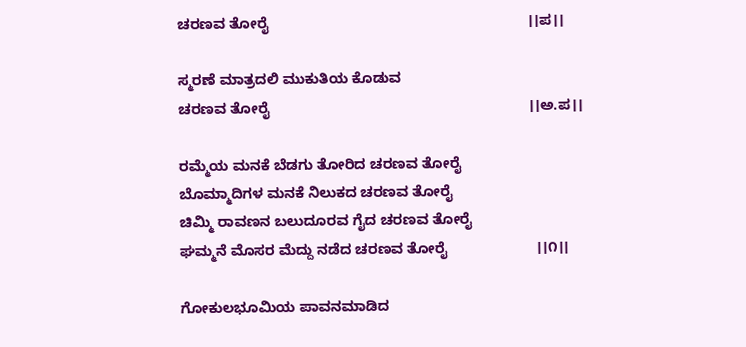ಚರಣವ ತೋರೈ                                                                ।।ಪ।।

ಸ್ಮರಣೆ ಮಾತ್ರದಲಿ ಮುಕುತಿಯ ಕೊಡುವ
ಚರಣವ ತೋರೈ                                                                ।।ಅ.ಪ।।

ರಮ್ಮೆಯ ಮನಕೆ ಬೆಡಗು ತೋರಿದ ಚರಣವ ತೋರೈ
ಬೊಮ್ಮಾದಿಗಳ ಮನಕೆ ನಿಲುಕದ ಚರಣವ ತೋರೈ
ಚಿಮ್ಮಿ ರಾವಣನ ಬಲುದೂರವ ಗೈದ ಚರಣವ ತೋರೈ
ಘಮ್ಮನೆ ಮೊಸರ ಮೆದ್ದು ನಡೆದ ಚರಣವ ತೋರೈ                      ।।೧।।

ಗೋಕುಲಭೂಮಿಯ ಪಾವನಮಾಡಿದ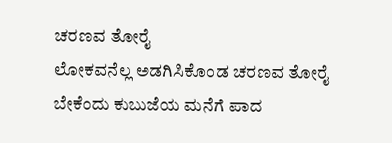ಚರಣವ ತೋರೈ
ಲೋಕವನೆಲ್ಲ ಅಡಗಿಸಿಕೊಂಡ ಚರಣವ ತೋರೈ
ಬೇಕೆಂದು ಕುಬುಜೆಯ ಮನೆಗೆ ಪಾದ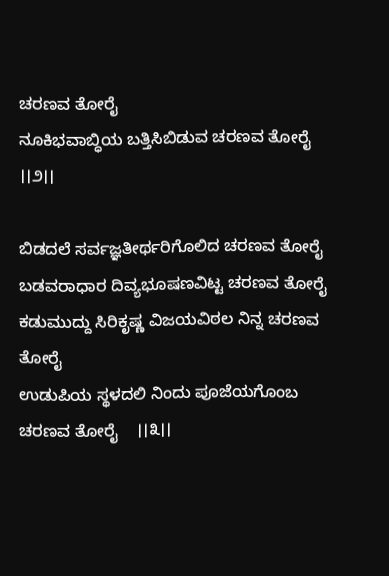ಚರಣವ ತೋರೈ
ನೂಕಿಭವಾಬ್ಧಿಯ ಬತ್ತಿಸಿಬಿಡುವ ಚರಣವ ತೋರೈ                       ।।೨।।

ಬಿಡದಲೆ ಸರ್ವಜ್ಞತೀರ್ಥರಿಗೊಲಿದ ಚರಣವ ತೋರೈ
ಬಡವರಾಧಾರ ದಿವ್ಯಭೂಷಣವಿಟ್ಟ ಚರಣವ ತೋರೈ
ಕಡುಮುದ್ದು ಸಿರಿಕೃಷ್ಣ ವಿಜಯವಿಠಲ ನಿನ್ನ ಚರಣವ ತೋರೈ
ಉಡುಪಿಯ ಸ್ಥಳದಲಿ ನಿಂದು ಪೂಜೆಯಗೊಂಬ ಚರಣವ ತೋರೈ    ।।೩।।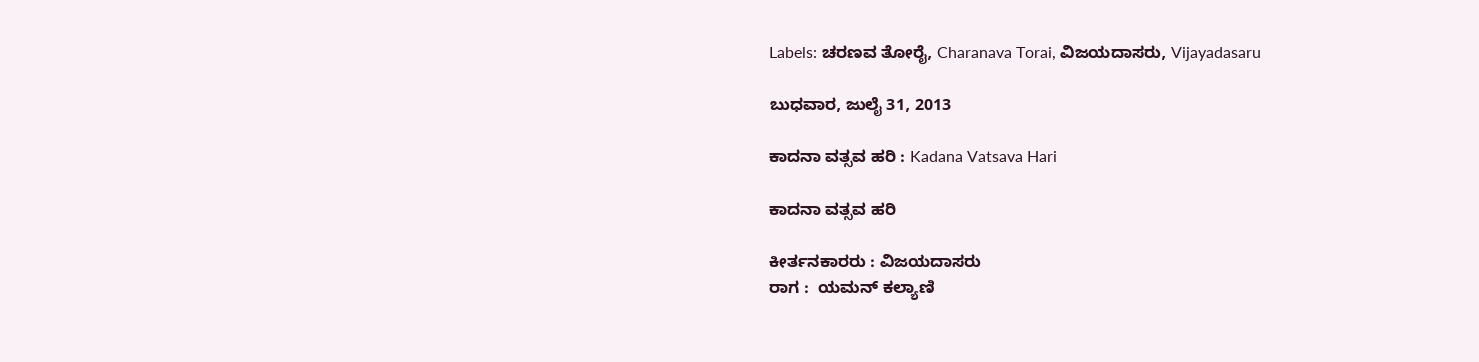Labels: ಚರಣವ ತೋರೈ, Charanava Torai, ವಿಜಯದಾಸರು, Vijayadasaru

ಬುಧವಾರ, ಜುಲೈ 31, 2013

ಕಾದನಾ ವತ್ಸವ ಹರಿ : Kadana Vatsava Hari

ಕಾದನಾ ವತ್ಸವ ಹರಿ

ಕೀರ್ತನಕಾರರು : ವಿಜಯದಾಸರು
ರಾಗ :  ಯಮನ್ ಕಲ್ಯಾಣಿ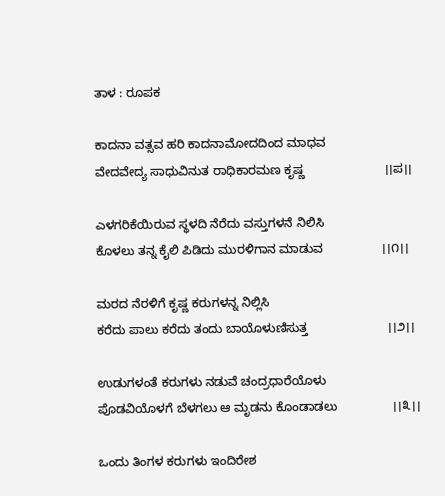ತಾಳ : ರೂಪಕ

ಕಾದನಾ ವತ್ಸವ ಹರಿ ಕಾದನಾಮೋದದಿಂದ ಮಾಧವ
ವೇದವೇದ್ಯ ಸಾಧುವಿನುತ ರಾಧಿಕಾರಮಣ ಕೃಷ್ಣ                       ।।ಪ।।

ಎಳಗರಿಕೆಯಿರುವ ಸ್ಥಳದಿ ನೆರೆದು ವಸ್ತುಗಳನೆ ನಿಲಿಸಿ
ಕೊಳಲು ತನ್ನ ಕೈಲಿ ಪಿಡಿದು ಮುರಳಿಗಾನ ಮಾಡುವ                 ।।೧।।

ಮರದ ನೆರಳಿಗೆ ಕೃಷ್ಣ ಕರುಗಳನ್ನ ನಿಲ್ಲಿಸಿ
ಕರೆದು ಪಾಲು ಕರೆದು ತಂದು ಬಾಯೊಳುಣಿಸುತ್ತ                       ।।೨।।

ಉಡುಗಳಂತೆ ಕರುಗಳು ನಡುವೆ ಚಂದ್ರಧಾರೆಯೊಳು
ಪೊಡವಿಯೊಳಗೆ ಬೆಳಗಲು ಆ ಮೃಡನು ಕೊಂಡಾಡಲು                ।।೩।।

ಒಂದು ತಿಂಗಳ ಕರುಗಳು ಇಂದಿರೇಶ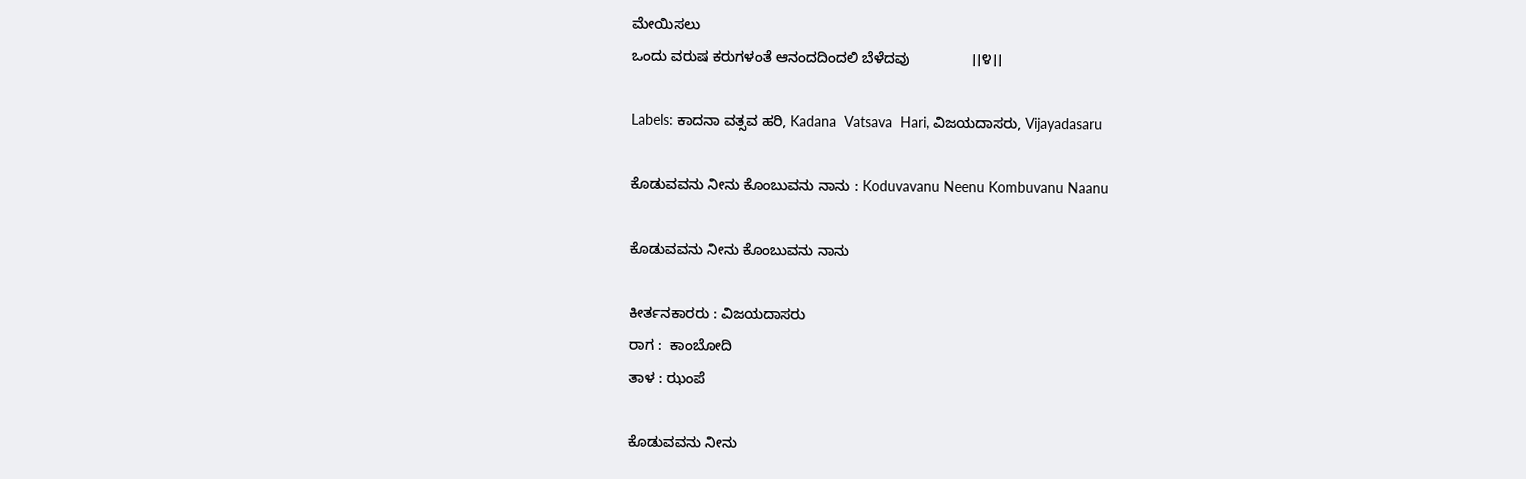ಮೇಯಿಸಲು
ಒಂದು ವರುಷ ಕರುಗಳಂತೆ ಆನಂದದಿಂದಲಿ ಬೆಳೆದವು               ।।೪।।

Labels: ಕಾದನಾ ವತ್ಸವ ಹರಿ, Kadana  Vatsava  Hari, ವಿಜಯದಾಸರು, Vijayadasaru

ಕೊಡುವವನು ನೀನು ಕೊಂಬುವನು ನಾನು : Koduvavanu Neenu Kombuvanu Naanu

ಕೊಡುವವನು ನೀನು ಕೊಂಬುವನು ನಾನು

ಕೀರ್ತನಕಾರರು : ವಿಜಯದಾಸರು
ರಾಗ :  ಕಾಂಬೋದಿ
ತಾಳ : ಝಂಪೆ

ಕೊಡುವವನು ನೀನು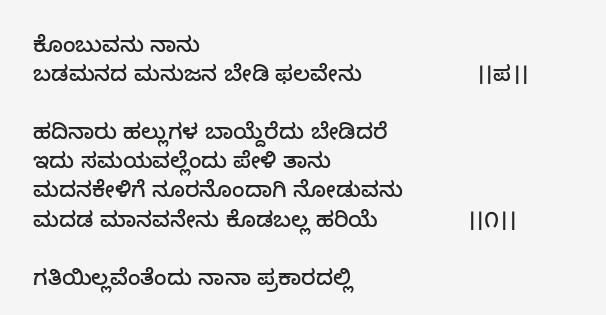ಕೊಂಬುವನು ನಾನು
ಬಡಮನದ ಮನುಜನ ಬೇಡಿ ಫಲವೇನು                  ।।ಪ।।

ಹದಿನಾರು ಹಲ್ಲುಗಳ ಬಾಯ್ದೆರೆದು ಬೇಡಿದರೆ
ಇದು ಸಮಯವಲ್ಲೆಂದು ಪೇಳಿ ತಾನು
ಮದನಕೇಳಿಗೆ ನೂರನೊಂದಾಗಿ ನೋಡುವನು
ಮದಡ ಮಾನವನೇನು ಕೊಡಬಲ್ಲ ಹರಿಯೆ              ।।೧।।

ಗತಿಯಿಲ್ಲವೆಂತೆಂದು ನಾನಾ ಪ್ರಕಾರದಲ್ಲಿ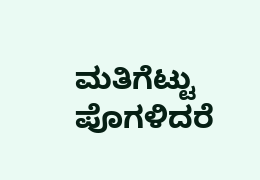ಮತಿಗೆಟ್ಟು ಪೊಗಳಿದರೆ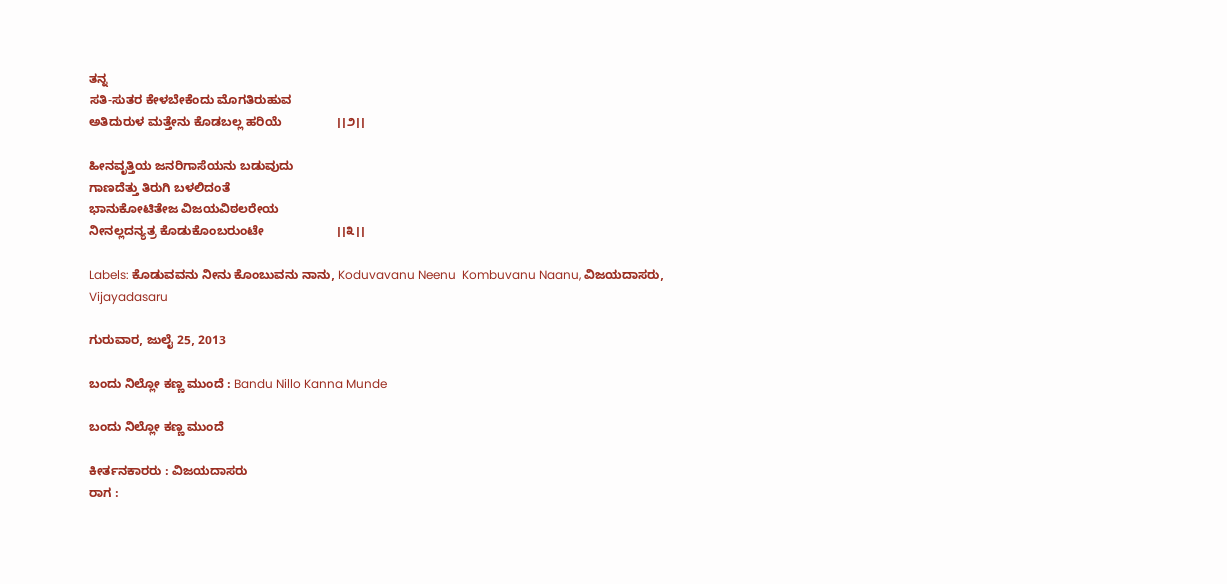ತನ್ನ
ಸತಿ-ಸುತರ ಕೇಳಬೇಕೆಂದು ಮೊಗತಿರುಹುವ
ಅತಿದುರುಳ ಮತ್ತೇನು ಕೊಡಬಲ್ಲ ಹರಿಯೆ                ।।೨।।

ಹೀನವೃತ್ತಿಯ ಜನರಿಗಾಸೆಯನು ಬಡುವುದು
ಗಾಣದೆತ್ತು ತಿರುಗಿ ಬಳಲಿದಂತೆ
ಭಾನುಕೋಟಿತೇಜ ವಿಜಯವಿಠಲರೇಯ
ನೀನಲ್ಲದನ್ಯತ್ರ ಕೊಡುಕೊಂಬರುಂಟೇ                     ।।೩।।

Labels: ಕೊಡುವವನು ನೀನು ಕೊಂಬುವನು ನಾನು, Koduvavanu Neenu  Kombuvanu Naanu, ವಿಜಯದಾಸರು, Vijayadasaru

ಗುರುವಾರ, ಜುಲೈ 25, 2013

ಬಂದು ನಿಲ್ಲೋ ಕಣ್ಣ ಮುಂದೆ : Bandu Nillo Kanna Munde

ಬಂದು ನಿಲ್ಲೋ ಕಣ್ಣ ಮುಂದೆ

ಕೀರ್ತನಕಾರರು : ವಿಜಯದಾಸರು
ರಾಗ :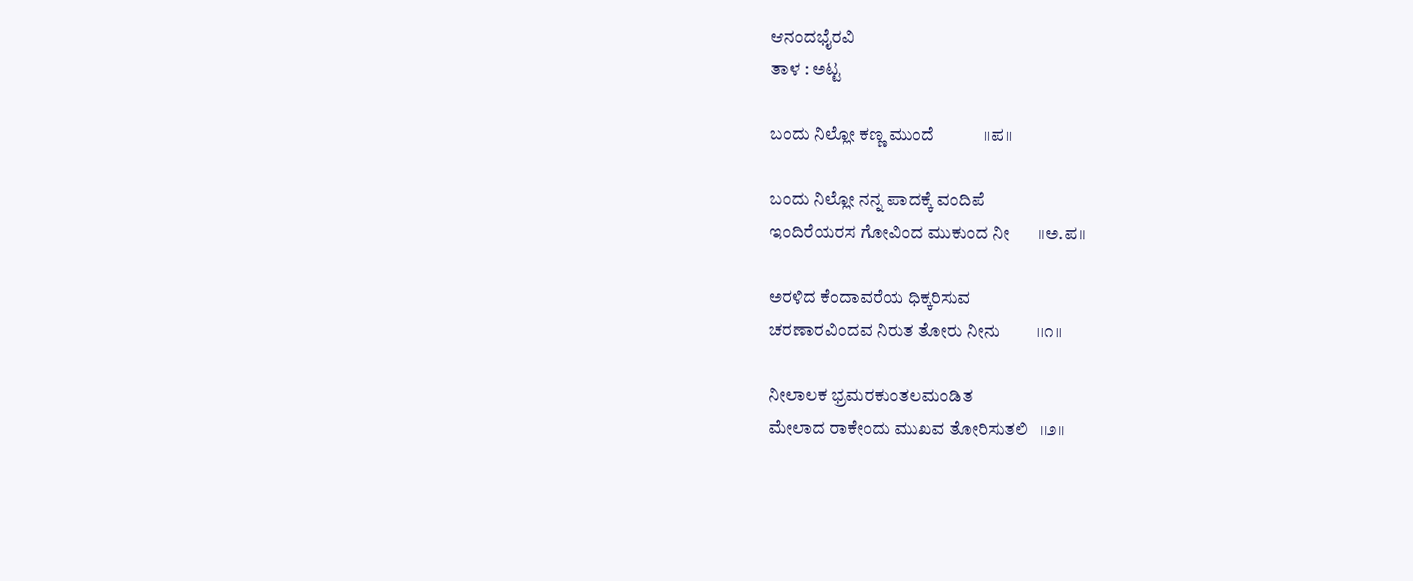ಆನಂದಭೈರವಿ
ತಾಳ : ಅಟ್ಟ

ಬಂದು ನಿಲ್ಲೋ ಕಣ್ಣ ಮುಂದೆ            ।।ಪ।।

ಬಂದು ನಿಲ್ಲೋ ನನ್ನ ಪಾದಕ್ಕೆ ವಂದಿಪೆ
ಇಂದಿರೆಯರಸ ಗೋವಿಂದ ಮುಕುಂದ ನೀ       ।।ಅ.ಪ।।

ಅರಳಿದ ಕೆಂದಾವರೆಯ ಧಿಕ್ಕರಿಸುವ
ಚರಣಾರವಿಂದವ ನಿರುತ ತೋರು ನೀನು         ।।೧।।

ನೀಲಾಲಕ ಭ್ರಮರಕುಂತಲಮಂಡಿತ
ಮೇಲಾದ ರಾಕೇಂದು ಮುಖವ ತೋರಿಸುತಲಿ   ।।೨।।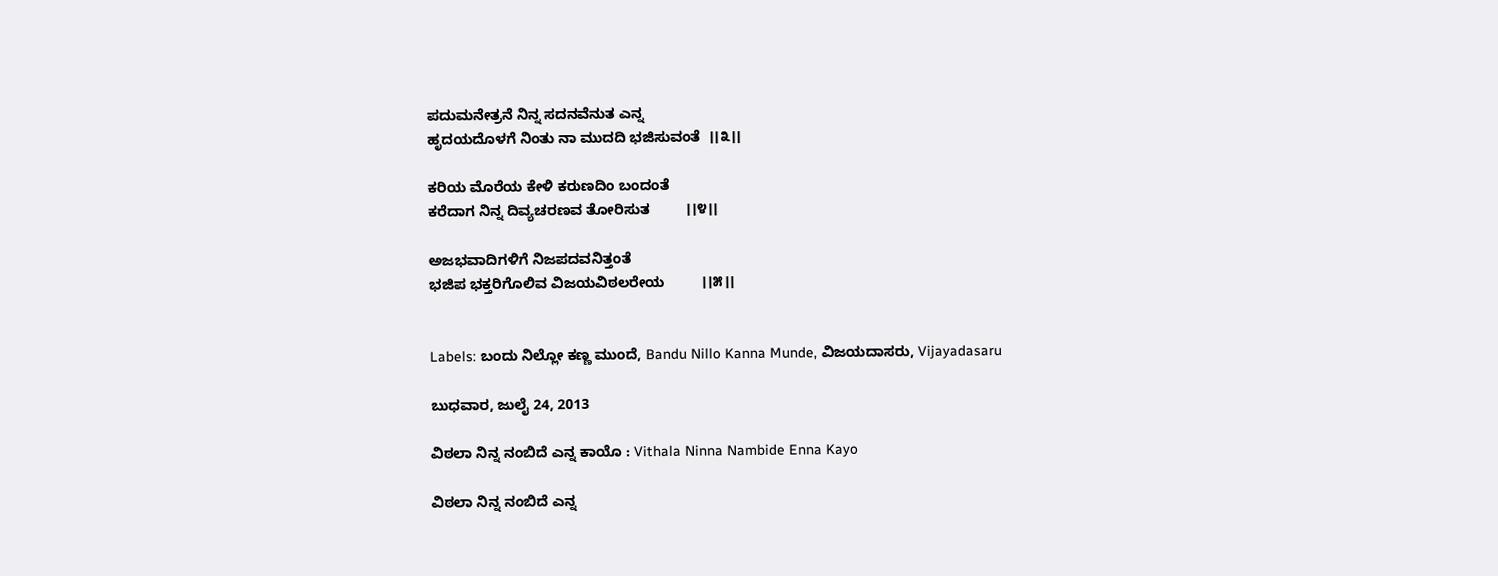ಪದುಮನೇತ್ರನೆ ನಿನ್ನ ಸದನವೆನುತ ಎನ್ನ
ಹೃದಯದೊಳಗೆ ನಿಂತು ನಾ ಮುದದಿ ಭಜಿಸುವಂತೆ  ।।೩।।

ಕರಿಯ ಮೊರೆಯ ಕೇಳಿ ಕರುಣದಿಂ ಬಂದಂತೆ
ಕರೆದಾಗ ನಿನ್ನ ದಿವ್ಯಚರಣವ ತೋರಿಸುತ         ।।೪।।

ಅಜಭವಾದಿಗಳಿಗೆ ನಿಜಪದವನಿತ್ತಂತೆ
ಭಜಿಪ ಭಕ್ತರಿಗೊಲಿವ ವಿಜಯವಿಠಲರೇಯ         ।।೫।।


Labels: ಬಂದು ನಿಲ್ಲೋ ಕಣ್ಣ ಮುಂದೆ, Bandu Nillo Kanna Munde, ವಿಜಯದಾಸರು, Vijayadasaru

ಬುಧವಾರ, ಜುಲೈ 24, 2013

ವಿಠಲಾ ನಿನ್ನ ನಂಬಿದೆ ಎನ್ನ ಕಾಯೊ : Vithala Ninna Nambide Enna Kayo

ವಿಠಲಾ ನಿನ್ನ ನಂಬಿದೆ ಎನ್ನ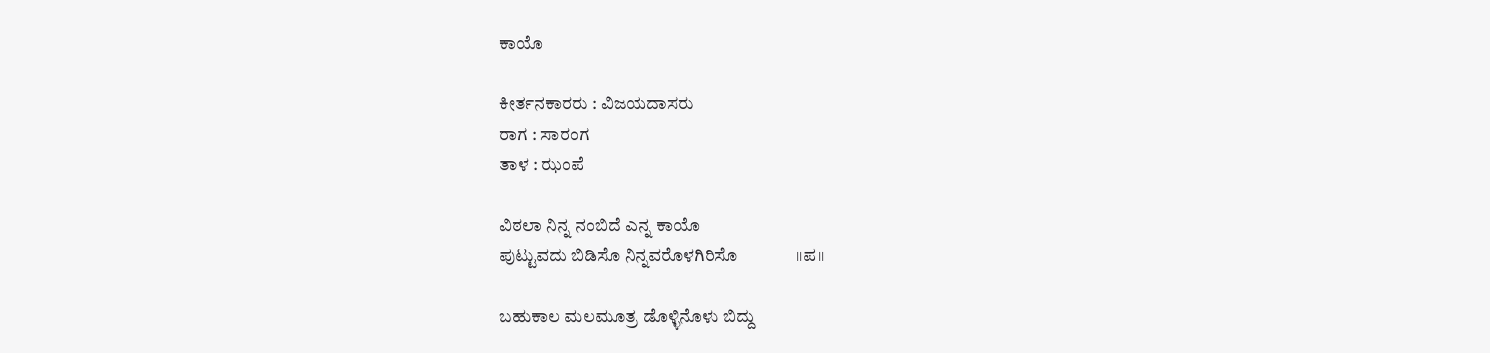ಕಾಯೊ

ಕೀರ್ತನಕಾರರು : ವಿಜಯದಾಸರು
ರಾಗ : ಸಾರಂಗ
ತಾಳ : ಝಂಪೆ

ವಿಠಲಾ ನಿನ್ನ ನಂಬಿದೆ ಎನ್ನ ಕಾಯೊ
ಪುಟ್ಟುವದು ಬಿಡಿಸೊ ನಿನ್ನವರೊಳಗಿರಿಸೊ              ।।ಪ।।

ಬಹುಕಾಲ ಮಲಮೂತ್ರ ಡೊಳ್ಳಿನೊಳು ಬಿದ್ದು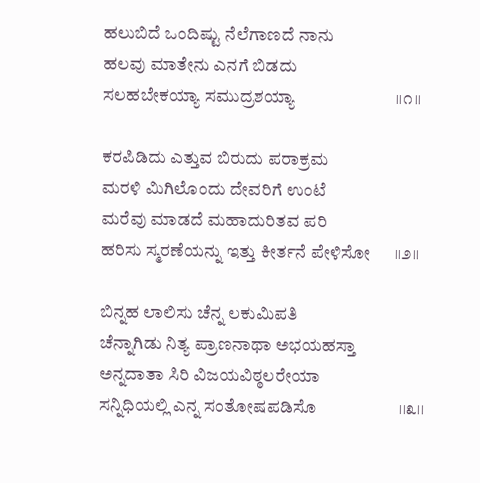ಹಲುಬಿದೆ ಒಂದಿಷ್ಟು ನೆಲೆಗಾಣದೆ ನಾನು
ಹಲವು ಮಾತೇನು ಎನಗೆ ಬಿಡದು
ಸಲಹಬೇಕಯ್ಯಾ ಸಮುದ್ರಶಯ್ಯಾ                        ।।೧।।

ಕರಪಿಡಿದು ಎತ್ತುವ ಬಿರುದು ಪರಾಕ್ರಮ
ಮರಳಿ ಮಿಗಿಲೊಂದು ದೇವರಿಗೆ ಉಂಟೆ
ಮರೆವು ಮಾಡದೆ ಮಹಾದುರಿತವ ಪರಿ
ಹರಿಸು ಸ್ಮರಣೆಯನ್ನು ಇತ್ತು ಕೀರ್ತನೆ ಪೇಳಿಸೋ      ।।೨।।

ಬಿನ್ನಹ ಲಾಲಿಸು ಚೆನ್ನ ಲಕುಮಿಪತಿ
ಚೆನ್ನಾಗಿಡು ನಿತ್ಯ ಪ್ರಾಣನಾಥಾ ಅಭಯಹಸ್ತಾ
ಅನ್ನದಾತಾ ಸಿರಿ ವಿಜಯವಿಠ್ಠಲರೇಯಾ
ಸನ್ನಿಧಿಯಲ್ಲಿ ಎನ್ನ ಸಂತೋಷಪಡಿಸೊ                    ।।೩।।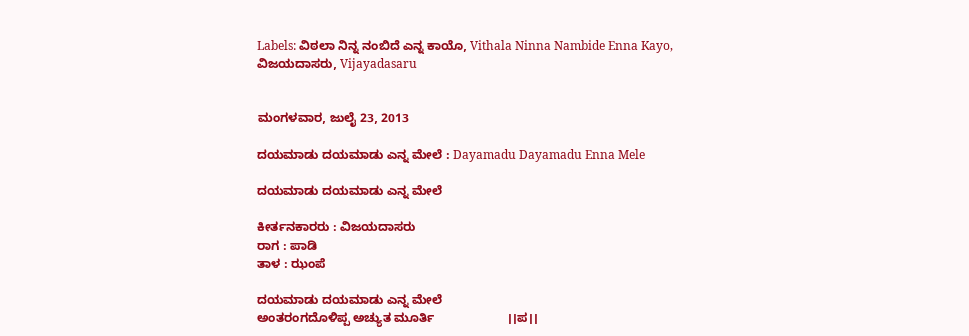Labels: ವಿಠಲಾ ನಿನ್ನ ನಂಬಿದೆ ಎನ್ನ ಕಾಯೊ, Vithala Ninna Nambide Enna Kayo, ವಿಜಯದಾಸರು, Vijayadasaru


ಮಂಗಳವಾರ, ಜುಲೈ 23, 2013

ದಯಮಾಡು ದಯಮಾಡು ಎನ್ನ ಮೇಲೆ : Dayamadu Dayamadu Enna Mele

ದಯಮಾಡು ದಯಮಾಡು ಎನ್ನ ಮೇಲೆ

ಕೀರ್ತನಕಾರರು : ವಿಜಯದಾಸರು
ರಾಗ : ಪಾಡಿ
ತಾಳ : ಝಂಪೆ

ದಯಮಾಡು ದಯಮಾಡು ಎನ್ನ ಮೇಲೆ
ಅಂತರಂಗದೊಳಿಪ್ಪ ಅಚ್ಯುತ ಮೂರ್ತಿ                     ।।ಪ।।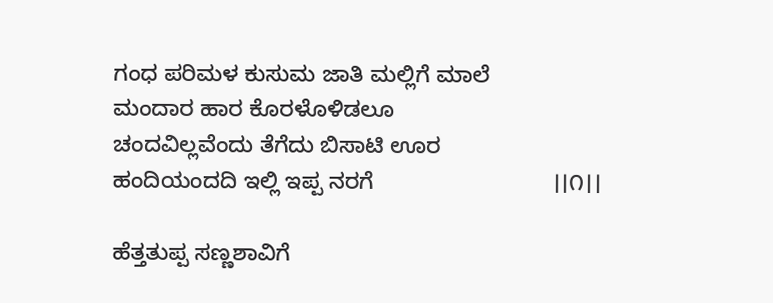ಗಂಧ ಪರಿಮಳ ಕುಸುಮ ಜಾತಿ ಮಲ್ಲಿಗೆ ಮಾಲೆ
ಮಂದಾರ ಹಾರ ಕೊರಳೊಳಿಡಲೂ
ಚಂದವಿಲ್ಲವೆಂದು ತೆಗೆದು ಬಿಸಾಟಿ ಊರ
ಹಂದಿಯಂದದಿ ಇಲ್ಲಿ ಇಪ್ಪ ನರಗೆ                            ।।೧।।

ಹೆತ್ತತುಪ್ಪ ಸಣ್ಣಶಾವಿಗೆ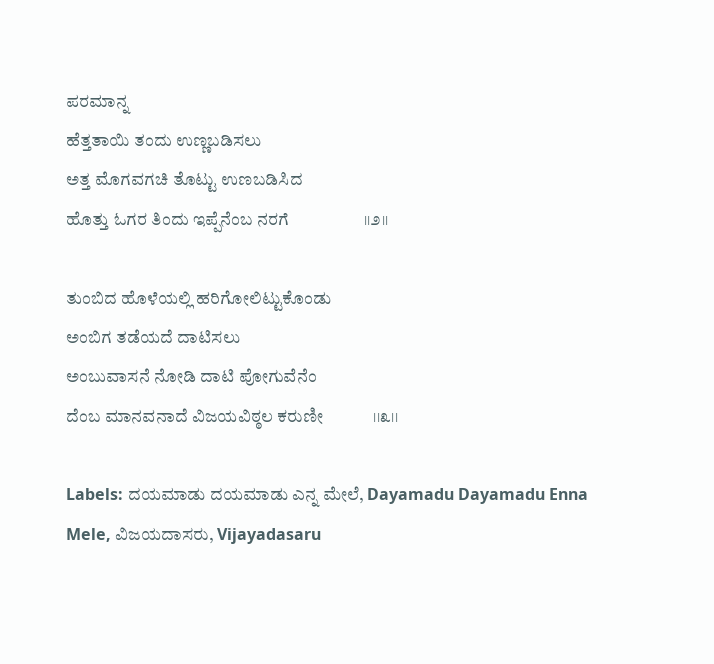ಪರಮಾನ್ನ
ಹೆತ್ತತಾಯಿ ತಂದು ಉಣ್ಣಬಡಿಸಲು
ಅತ್ತ ಮೊಗವಗಚಿ ತೊಟ್ಟು ಉಣಬಡಿಸಿದ
ಹೊತ್ತು ಓಗರ ತಿಂದು ಇಪ್ಪೆನೆಂಬ ನರಗೆ                  ।।೨।।

ತುಂಬಿದ ಹೊಳೆಯಲ್ಲಿ ಹರಿಗೋಲಿಟ್ಟುಕೊಂಡು
ಅಂಬಿಗ ತಡೆಯದೆ ದಾಟಿಸಲು
ಅಂಬುವಾಸನೆ ನೋಡಿ ದಾಟಿ ಪೋಗುವೆನೆಂ
ದೆಂಬ ಮಾನವನಾದೆ ವಿಜಯವಿಠ್ಠಲ ಕರುಣೀ            ।।೩।।

Labels: ದಯಮಾಡು ದಯಮಾಡು ಎನ್ನ ಮೇಲೆ, Dayamadu Dayamadu Enna Mele, ವಿಜಯದಾಸರು, Vijayadasaru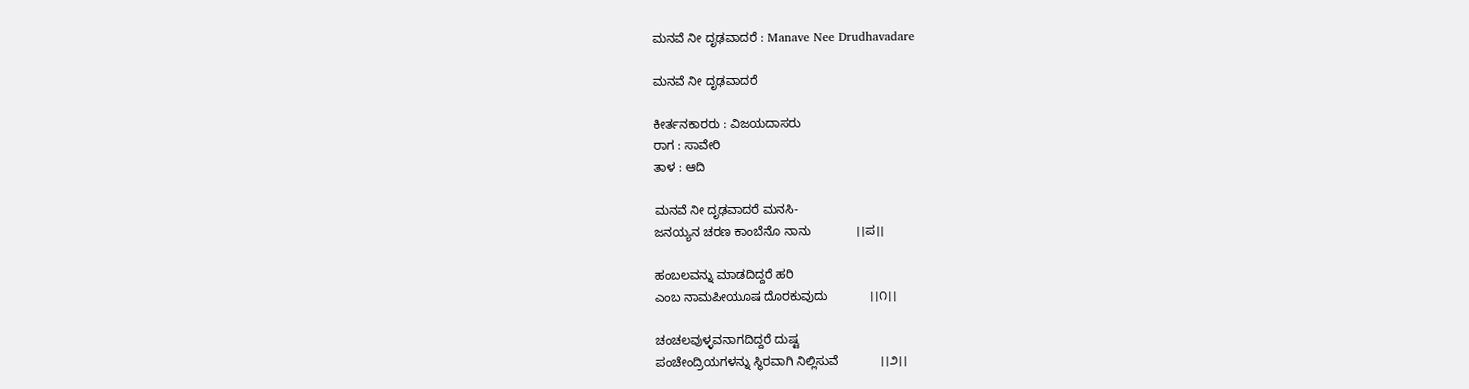ಮನವೆ ನೀ ದೃಢವಾದರೆ : Manave Nee Drudhavadare

ಮನವೆ ನೀ ದೃಢವಾದರೆ

ಕೀರ್ತನಕಾರರು : ವಿಜಯದಾಸರು
ರಾಗ : ಸಾವೇರಿ
ತಾಳ : ಆದಿ

ಮನವೆ ನೀ ದೃಢವಾದರೆ ಮನಸಿ-
ಜನಯ್ಯನ ಚರಣ ಕಾಂಬೆನೊ ನಾನು             ।।ಪ।।

ಹಂಬಲವನ್ನು ಮಾಡದಿದ್ದರೆ ಹರಿ
ಎಂಬ ನಾಮಪೀಯೂಷ ದೊರಕುವುದು            ।।೧।।

ಚಂಚಲವುಳ್ಳವನಾಗದಿದ್ದರೆ ದುಷ್ಟ
ಪಂಚೇಂದ್ರಿಯಗಳನ್ನು ಸ್ಥಿರವಾಗಿ ನಿಲ್ಲಿಸುವೆ            ।।೨।।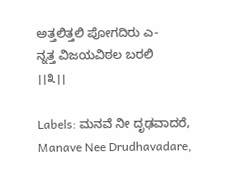ಅತ್ತಲಿತ್ತಲಿ ಪೋಗದಿರು ಎ-
ನ್ನತ್ತ ವಿಜಯವಿಠಲ ಬರಲಿ                      ।।೩।।

Labels: ಮನವೆ ನೀ ದೃಢವಾದರೆ, Manave Nee Drudhavadare,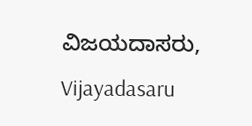ವಿಜಯದಾಸರು, Vijayadasaru